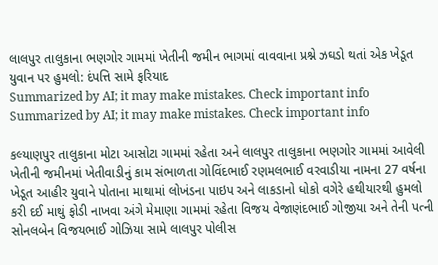લાલપુર તાલુકાના ભણગોર ગામમાં ખેતીની જમીન ભાગમાં વાવવાના પ્રશ્ને ઝઘડો થતાં એક ખેડૂત યુવાન પર હુમલો: દંપત્તિ સામે ફરિયાદ
Summarized by AI; it may make mistakes. Check important info
Summarized by AI; it may make mistakes. Check important info

કલ્યાણપુર તાલુકાના મોટા આસોટા ગામમાં રહેતા અને લાલપુર તાલુકાના ભણગોર ગામમાં આવેલી ખેતીની જમીનમાં ખેતીવાડીનું કામ સંભાળતા ગોવિંદભાઈ રણમલભાઈ વરવાડીયા નામના 27 વર્ષના ખેડૂત આહીર યુવાને પોતાના માથામાં લોખંડના પાઇપ અને લાકડાનો ધોકો વગેરે હથીયારથી હુમલો કરી દઈ માથું ફોડી નાખવા અંગે મેમાણા ગામમાં રહેતા વિજય વેજાણંદભાઈ ગોજીયા અને તેની પત્ની સોનલબેન વિજયભાઈ ગોઝિયા સામે લાલપુર પોલીસ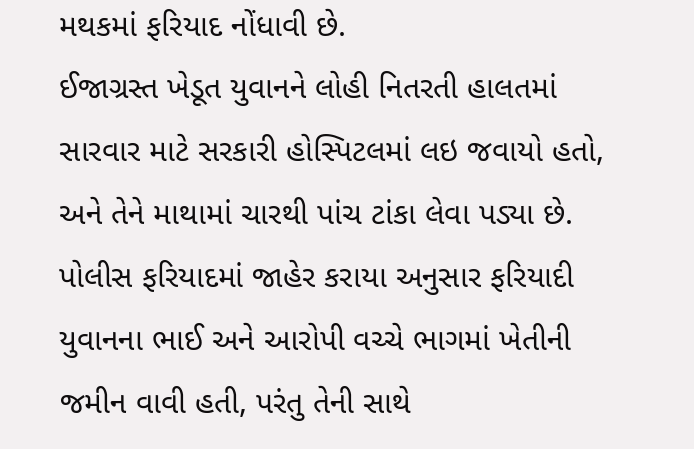મથકમાં ફરિયાદ નોંધાવી છે.
ઈજાગ્રસ્ત ખેડૂત યુવાનને લોહી નિતરતી હાલતમાં સારવાર માટે સરકારી હોસ્પિટલમાં લઇ જવાયો હતો, અને તેને માથામાં ચારથી પાંચ ટાંકા લેવા પડ્યા છે.
પોલીસ ફરિયાદમાં જાહેર કરાયા અનુસાર ફરિયાદી યુવાનના ભાઈ અને આરોપી વચ્ચે ભાગમાં ખેતીની જમીન વાવી હતી, પરંતુ તેની સાથે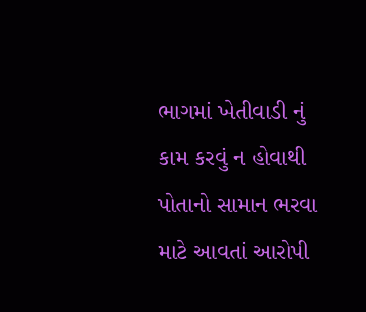ભાગમાં ખેતીવાડી નું કામ કરવું ન હોવાથી પોતાનો સામાન ભરવા માટે આવતાં આરોપી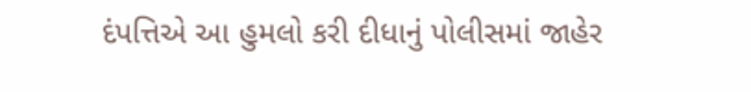દંપત્તિએ આ હુમલો કરી દીધાનું પોલીસમાં જાહેર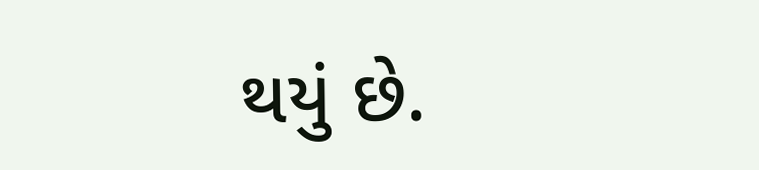થયું છે.